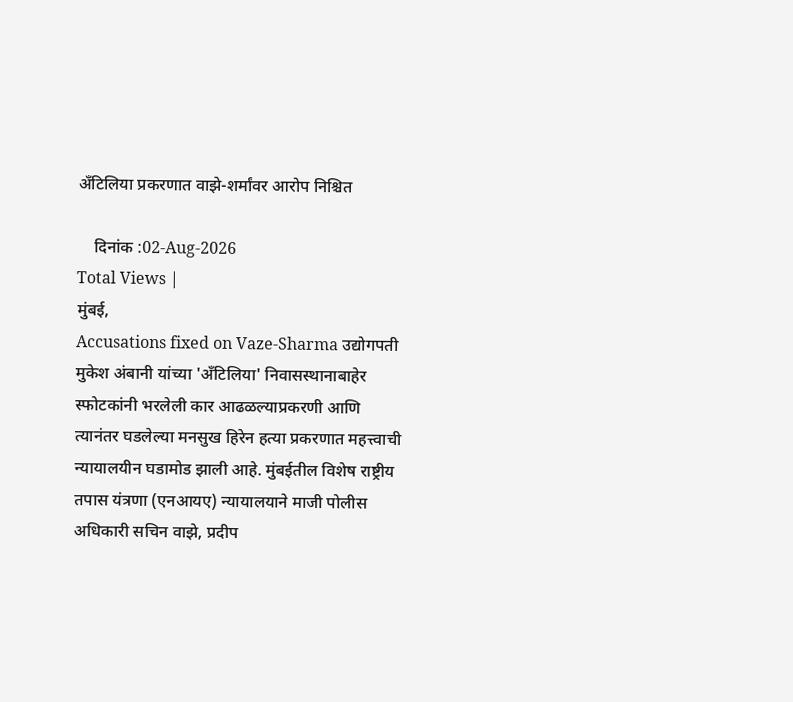अँटिलिया प्रकरणात वाझे-शर्मांवर आरोप निश्चित

    दिनांक :02-Aug-2026
Total Views |
मुंबई,
Accusations fixed on Vaze-Sharma उद्योगपती मुकेश अंबानी यांच्या 'अँटिलिया' निवासस्थानाबाहेर स्फोटकांनी भरलेली कार आढळल्याप्रकरणी आणि त्यानंतर घडलेल्या मनसुख हिरेन हत्या प्रकरणात महत्त्वाची न्यायालयीन घडामोड झाली आहे. मुंबईतील विशेष राष्ट्रीय तपास यंत्रणा (एनआयए) न्यायालयाने माजी पोलीस अधिकारी सचिन वाझे, प्रदीप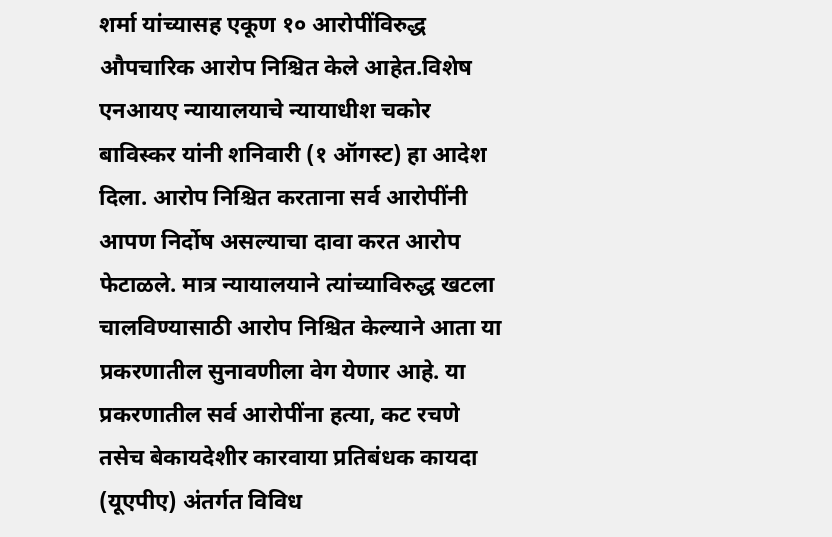शर्मा यांच्यासह एकूण १० आरोपींविरुद्ध औपचारिक आरोप निश्चित केले आहेत.विशेष एनआयए न्यायालयाचे न्यायाधीश चकोर बाविस्कर यांनी शनिवारी (१ ऑगस्ट) हा आदेश दिला. आरोप निश्चित करताना सर्व आरोपींनी आपण निर्दोष असल्याचा दावा करत आरोप फेटाळले. मात्र न्यायालयाने त्यांच्याविरुद्ध खटला चालविण्यासाठी आरोप निश्चित केल्याने आता या प्रकरणातील सुनावणीला वेग येणार आहे. या प्रकरणातील सर्व आरोपींना हत्या, कट रचणे तसेच बेकायदेशीर कारवाया प्रतिबंधक कायदा (यूएपीए) अंतर्गत विविध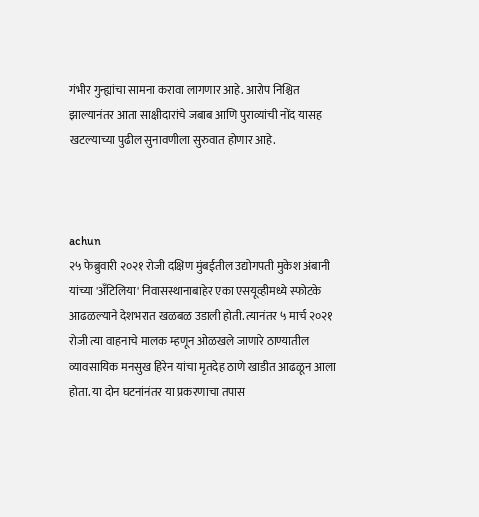गंभीर गुन्ह्यांचा सामना करावा लागणार आहे. आरोप निश्चित झाल्यानंतर आता साक्षीदारांचे जबाब आणि पुराव्यांची नोंद यासह खटल्याच्या पुढील सुनावणीला सुरुवात होणार आहे.



achun
२५ फेब्रुवारी २०२१ रोजी दक्षिण मुंबईतील उद्योगपती मुकेश अंबानी यांच्या 'अँटिलिया' निवासस्थानाबाहेर एका एसयूव्हीमध्ये स्फोटके आढळल्याने देशभरात खळबळ उडाली होती. त्यानंतर ५ मार्च २०२१ रोजी त्या वाहनाचे मालक म्हणून ओळखले जाणारे ठाण्यातील व्यावसायिक मनसुख हिरेन यांचा मृतदेह ठाणे खाडीत आढळून आला होता. या दोन घटनांनंतर या प्रकरणाचा तपास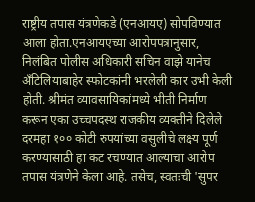राष्ट्रीय तपास यंत्रणेकडे (एनआयए) सोपविण्यात आला होता.एनआयएच्या आरोपपत्रानुसार, निलंबित पोलीस अधिकारी सचिन वाझे यानेच अँटिलियाबाहेर स्फोटकांनी भरलेली कार उभी केली होती. श्रीमंत व्यावसायिकांमध्ये भीती निर्माण करून एका उच्चपदस्थ राजकीय व्यक्तीने दिलेले दरमहा १०० कोटी रुपयांच्या वसुलीचे लक्ष्य पूर्ण करण्यासाठी हा कट रचण्यात आल्याचा आरोप तपास यंत्रणेने केला आहे. तसेच, स्वतःची 'सुपर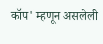कॉप' म्हणून असलेली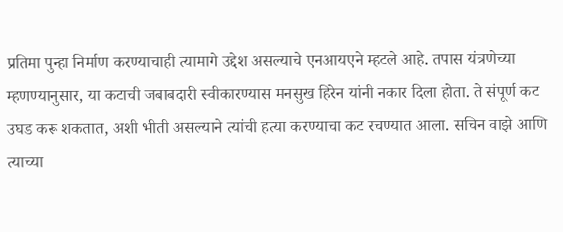प्रतिमा पुन्हा निर्माण करण्याचाही त्यामागे उद्देश असल्याचे एनआयएने म्हटले आहे. तपास यंत्रणेच्या म्हणण्यानुसार, या कटाची जबाबदारी स्वीकारण्यास मनसुख हिरेन यांनी नकार दिला होता. ते संपूर्ण कट उघड करू शकतात, अशी भीती असल्याने त्यांची हत्या करण्याचा कट रचण्यात आला. सचिन वाझे आणि त्याच्या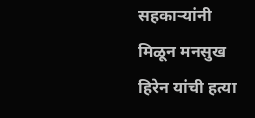सहकाऱ्यांनी मिळून मनसुख हिरेन यांची हत्या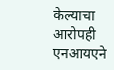केल्याचा आरोपही एनआयएने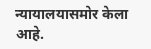न्यायालयासमोर केला आहे.